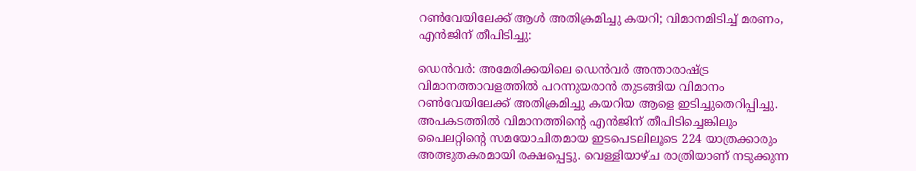റൺവേയിലേക്ക് ആൾ അതിക്രമിച്ചു കയറി; വിമാനമിടിച്ച് മരണം, എൻജിന് തീപിടിച്ചു:

ഡെൻവർ: അമേരിക്കയിലെ ഡെൻവർ അന്താരാഷ്ട്ര വിമാനത്താവളത്തിൽ പറന്നുയരാൻ തുടങ്ങിയ വിമാനം റൺവേയിലേക്ക് അതിക്രമിച്ചു കയറിയ ആളെ ഇടിച്ചുതെറിപ്പിച്ചു. അപകടത്തിൽ വിമാനത്തിന്റെ എൻജിന് തീപിടിച്ചെങ്കിലും പൈലറ്റിന്റെ സമയോചിതമായ ഇടപെടലിലൂടെ 224 യാത്രക്കാരും അത്ഭുതകരമായി രക്ഷപ്പെട്ടു. വെള്ളിയാഴ്ച രാത്രിയാണ് നടുക്കുന്ന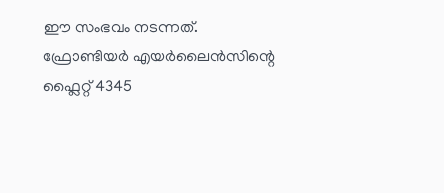ഈ സംഭവം നടന്നത്. ഫ്രോണ്ടിയർ എയർലൈൻസിന്റെ ഫ്ലൈറ്റ് 4345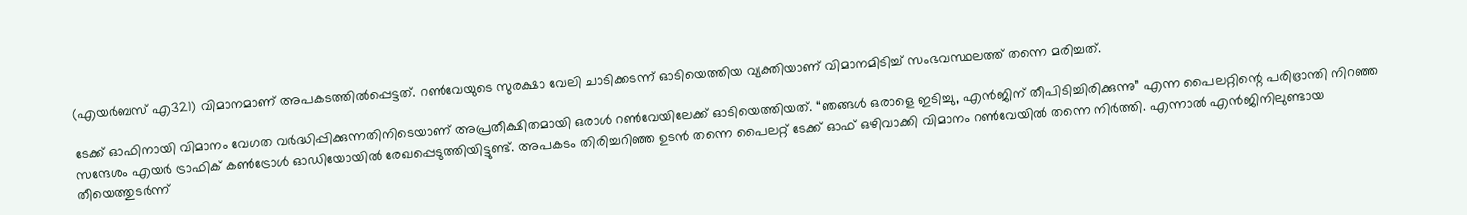(എയർബസ് എ321) വിമാനമാണ് അപകടത്തിൽപ്പെട്ടത്. റൺവേയുടെ സുരക്ഷാ വേലി ചാടിക്കടന്ന് ഓടിയെത്തിയ വ്യക്തിയാണ് വിമാനമിടിച്ച് സംഭവസ്ഥലത്ത് തന്നെ മരിച്ചത്.

ടേക്ക് ഓഫിനായി വിമാനം വേഗത വർദ്ധിപ്പിക്കുന്നതിനിടെയാണ് അപ്രതീക്ഷിതമായി ഒരാൾ റൺവേയിലേക്ക് ഓടിയെത്തിയത്. “ഞങ്ങൾ ഒരാളെ ഇടിച്ചു, എൻജിന് തീപിടിച്ചിരിക്കുന്നു” എന്ന പൈലറ്റിന്റെ പരിഭ്രാന്തി നിറഞ്ഞ സന്ദേശം എയർ ട്രാഫിക് കൺട്രോൾ ഓഡിയോയിൽ രേഖപ്പെടുത്തിയിട്ടുണ്ട്. അപകടം തിരിച്ചറിഞ്ഞ ഉടൻ തന്നെ പൈലറ്റ് ടേക്ക് ഓഫ് ഒഴിവാക്കി വിമാനം റൺവേയിൽ തന്നെ നിർത്തി. എന്നാൽ എൻജിനിലുണ്ടായ തീയെത്തുടർന്ന്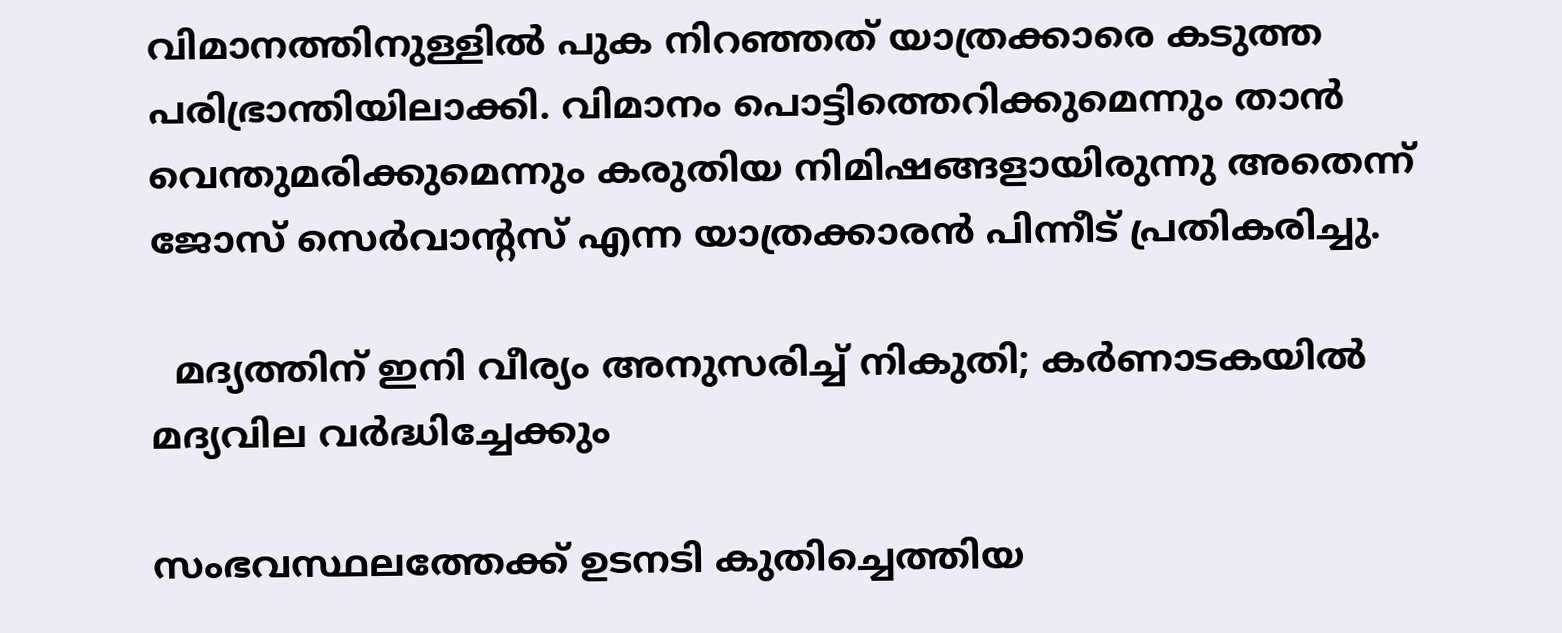വിമാനത്തിനുള്ളിൽ പുക നിറഞ്ഞത് യാത്രക്കാരെ കടുത്ത പരിഭ്രാന്തിയിലാക്കി. വിമാനം പൊട്ടിത്തെറിക്കുമെന്നും താൻ വെന്തുമരിക്കുമെന്നും കരുതിയ നിമിഷങ്ങളായിരുന്നു അതെന്ന് ജോസ് സെർവാന്റസ് എന്ന യാത്രക്കാരൻ പിന്നീട് പ്രതികരിച്ചു.

  മദ്യത്തിന് ഇനി വീര്യം അനുസരിച്ച് നികുതി; കർണാടകയിൽ മദ്യവില വർദ്ധിച്ചേക്കും

സംഭവസ്ഥലത്തേക്ക് ഉടനടി കുതിച്ചെത്തിയ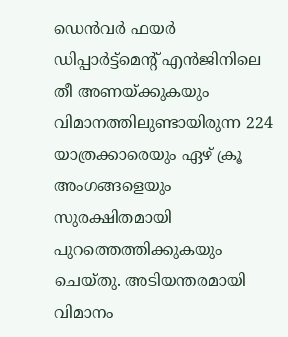ഡെൻവർ ഫയർ ഡിപ്പാർട്ട്‌മെന്റ് എൻജിനിലെ തീ അണയ്ക്കുകയും വിമാനത്തിലുണ്ടായിരുന്ന 224 യാത്രക്കാരെയും ഏഴ് ക്രൂ അംഗങ്ങളെയും സുരക്ഷിതമായി പുറത്തെത്തിക്കുകയും ചെയ്തു. അടിയന്തരമായി വിമാനം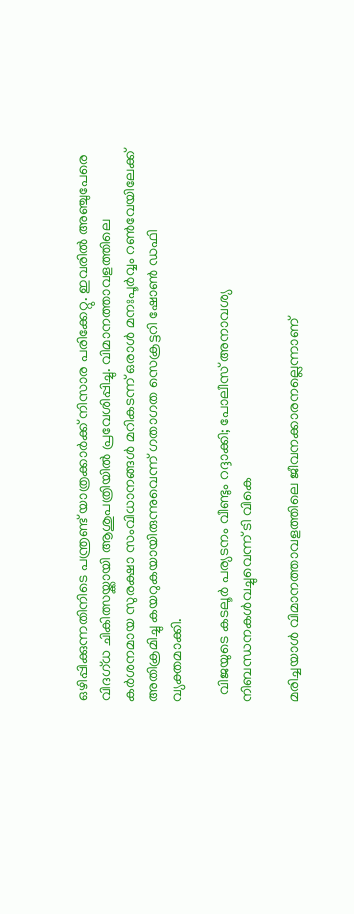ഒഴിപ്പിക്കുന്നതിനിടെ പന്ത്രണ്ട് യാത്രക്കാർക്ക് നിസാര പരിക്കേറ്റു. ഇവരിൽ അഞ്ചുപേരെ വിദഗ്ധ ചികിത്സയ്ക്കായി ആശുപത്രിയിൽ പ്രവേശിപ്പിച്ചു. വിമാനത്താവളത്തിലെ കർശനമായ സുരക്ഷാ സംവിധാനങ്ങൾ മറികടന്ന് ഒരാൾ മനഃപൂർവ്വം റൺവേയിലേക്ക് അതിക്രമിച്ചു കയറുകയായിരുന്നുവെന്ന് ഗതാഗത സെക്രട്ടറി ഷോൺ ഡഫി വ്യക്തമാക്കി.

  വിജയുടെ കടലൂർ പര്യടനം വീണ്ടും റദ്ദാക്കി; പോലീസ് അനാവശ്യ നിബന്ധനകൾവച്ചുവെന്ന് ടി വികെ

മരിച്ചയാൾ വിമാനത്താവളത്തിലെ ജീവനക്കാരനല്ലെന്നാണ്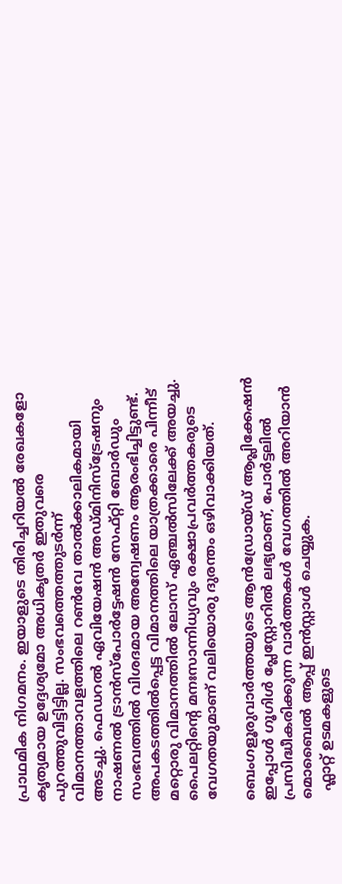പ്രാഥമിക നിഗമനം. ഇയാളുടെ തിരിച്ചറിയൽ രേഖകളോ കൃത്യമായ ഉദ്ദേശ്യമോ അധികൃതർ ഇതുവരെ പുറത്തുവിട്ടിട്ടില്ല. സംഭവത്തെത്തുടർന്ന് വിമാനത്താവളത്തിലെ റൺവേ താൽക്കാലികമായി അടച്ചു. ഫെഡറൽ ഏവിയേഷൻ അഡ്മിനിസ്ട്രേഷനും നാഷണൽ ട്രാൻസ്പോർട്ടേഷൻ സേഫ്റ്റി ബോർഡും സംഭവത്തിൽ വിശദമായ അന്വേഷണം ആരംഭിച്ചിട്ടുണ്ട്. അപകടത്തിൽപ്പെട്ട വിമാനത്തിലെ യാത്രക്കാരെ പിന്നീട് മറ്റൊരു വിമാനത്തിൽ ലോസ് ഏഞ്ചൽസിലേക്ക് അയച്ചു. പൈലറ്റിന്റെ മനഃസാന്നിധ്യവും രക്ഷാപ്രവർത്തകരുടെ വേഗതയുമാണ് വലിയൊരു ദുരന്തം ഒഴിവാക്കിയത്.

ബെംഗളൂരുവാർത്തയുടെ ആൻഡ്രോയ്ഡ് ആപ്ലിക്കേഷൻ ഇപ്പോൾ ഗൂഗിൾ പ്ലേസ്റ്റോറിൽ ലഭ്യമാണ്, പോർട്ടലിൽ പ്രസിദ്ധീകരിക്കുന്ന വാർത്തകൾ വേഗത്തിൽ അറിയാൻ മൊബൈൽ ആപ്പ് ഇൻസ്റ്റാൾ ചെയ്യുക.
  ഫ്ലാറ്റ് ഉടമകളുടെ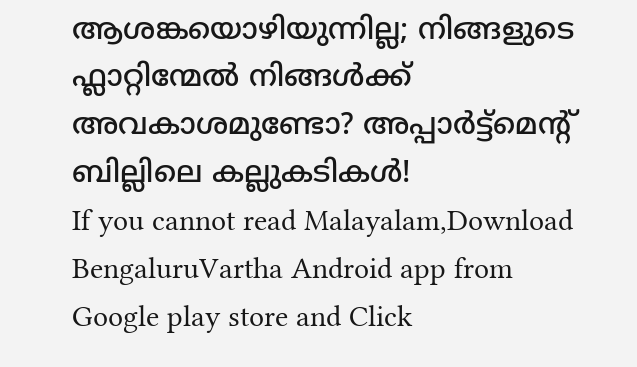ആശങ്കയൊഴിയുന്നില്ല; നിങ്ങളുടെ ഫ്ലാറ്റിന്മേൽ നിങ്ങൾക്ക് അവകാശമുണ്ടോ? അപ്പാർട്ട്‌മെന്റ് ബില്ലിലെ കല്ലുകടികൾ!
If you cannot read Malayalam,Download BengaluruVartha Android app from Google play store and Click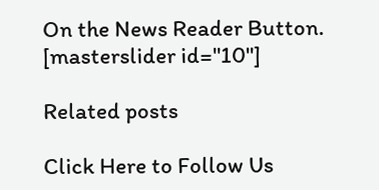On the News Reader Button. [masterslider id="10"]

Related posts

Click Here to Follow Us